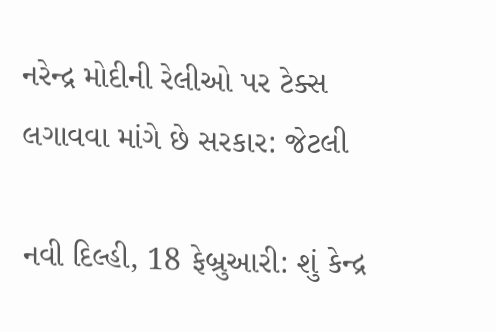નરેન્દ્ર મોદીની રેલીઓ પર ટેક્સ લગાવવા માંગે છે સરકાર: જેટલી

નવી દિલ્હી, 18 ફેબ્રુઆરી: શું કેન્દ્ર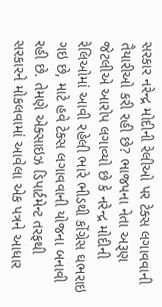સરકાર નરેન્દ્ર મોદીની રેલીઓ પર ટેક્સ લગાવવાની તૈયારીઓ કરી રહી છે? ભાજપના નેતા અરૂણ જેટલીએ આરોપ લગાવ્યો છે કે નરેન્દ્ર મોદીની રેલિઓમાં આવી રહેલી ભારે ભીડથી કોંગ્રેસ ઘભરાઇ ગઇ છે, માટે હવે ટેક્સ લગાવવાની યોજના બનાવી રહી છે. તેમણે એક્સાઇઝ ડિપાર્ટમેન્ટ તરફથી સરકારને મોકલવામાં આવેલા એક પત્રને આધાર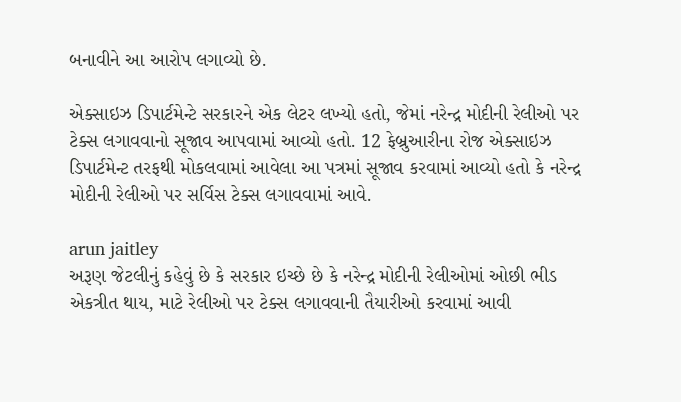બનાવીને આ આરોપ લગાવ્યો છે.

એક્સાઇઝ ડિપાર્ટમેન્ટે સરકારને એક લેટર લખ્યો હતો, જેમાં નરેન્દ્ર મોદીની રેલીઓ પર ટેક્સ લગાવવાનો સૂજાવ આપવામાં આવ્યો હતો. 12 ફેબ્રુઆરીના રોજ એક્સાઇઝ ડિપાર્ટમેન્ટ તરફથી મોકલવામાં આવેલા આ પત્રમાં સૂજાવ કરવામાં આવ્યો હતો કે નરેન્દ્ર મોદીની રેલીઓ પર સર્વિસ ટેક્સ લગાવવામાં આવે.

arun jaitley
અરૂણ જેટલીનું કહેવું છે કે સરકાર ઇચ્છે છે કે નરેન્દ્ર મોદીની રેલીઓમાં ઓછી ભીડ એકત્રીત થાય, માટે રેલીઓ પર ટેક્સ લગાવવાની તૈયારીઓ કરવામાં આવી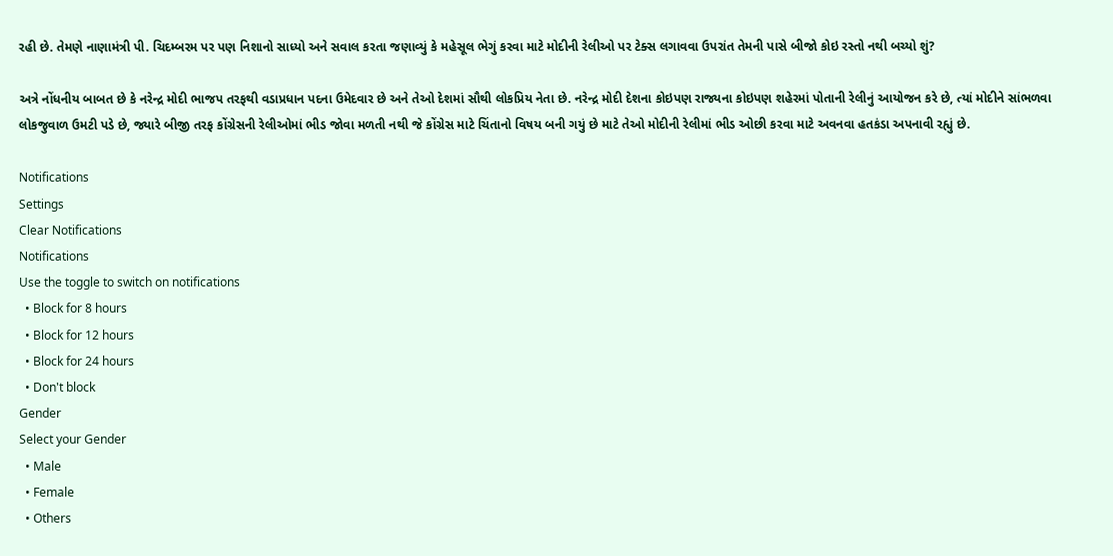રહી છે. તેમણે નાણામંત્રી પી. ચિદમ્બરમ પર પણ નિશાનો સાધ્યો અને સવાલ કરતા જણાવ્યું કે મહેસૂલ ભેગું કરવા માટે મોદીની રેલીઓ પર ટેક્સ લગાવવા ઉપરાંત તેમની પાસે બીજો કોઇ રસ્તો નથી બચ્યો શું?

અત્રે નોંધનીય બાબત છે કે નરેન્દ્ર મોદી ભાજપ તરફથી વડાપ્રધાન પદના ઉમેદવાર છે અને તેઓ દેશમાં સૌથી લોકપ્રિય નેતા છે. નરેન્દ્ર મોદી દેશના કોઇપણ રાજ્યના કોઇપણ શહેરમાં પોતાની રેલીનું આયોજન કરે છે, ત્યાં મોદીને સાંભળવા લોકજુવાળ ઉમટી પડે છે, જ્યારે બીજી તરફ કોંગ્રેસની રેલીઓમાં ભીડ જોવા મળતી નથી જે કોંગ્રેસ માટે ચિંતાનો વિષય બની ગયું છે માટે તેઓ મોદીની રેલીમાં ભીડ ઓછી કરવા માટે અવનવા હતકંડા અપનાવી રહ્યું છે.

Notifications
Settings
Clear Notifications
Notifications
Use the toggle to switch on notifications
  • Block for 8 hours
  • Block for 12 hours
  • Block for 24 hours
  • Don't block
Gender
Select your Gender
  • Male
  • Female
  • Others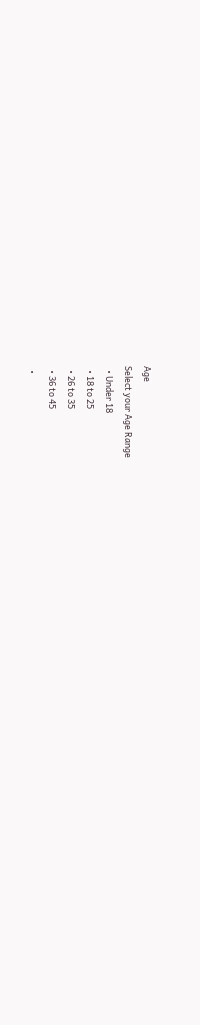Age
Select your Age Range
  • Under 18
  • 18 to 25
  • 26 to 35
  • 36 to 45
  •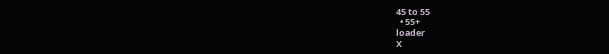45 to 55
  • 55+
loader
X